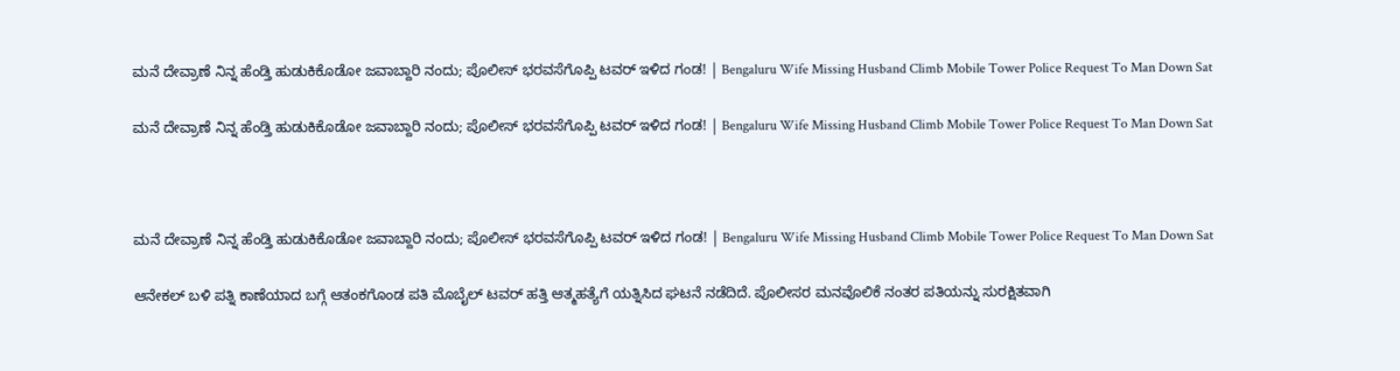ಮನೆ ದೇವ್ರಾಣೆ ನಿನ್ನ ಹೆಂಡ್ತಿ ಹುಡುಕಿಕೊಡೋ ಜವಾಬ್ದಾರಿ ನಂದು; ಪೊಲೀಸ್ ಭರವಸೆಗೊಪ್ಪಿ ಟವರ್‌ ಇಳಿದ ಗಂಡ! | Bengaluru Wife Missing Husband Climb Mobile Tower Police Request To Man Down Sat

ಮನೆ ದೇವ್ರಾಣೆ ನಿನ್ನ ಹೆಂಡ್ತಿ ಹುಡುಕಿಕೊಡೋ ಜವಾಬ್ದಾರಿ ನಂದು; ಪೊಲೀಸ್ ಭರವಸೆಗೊಪ್ಪಿ ಟವರ್‌ ಇಳಿದ ಗಂಡ! | Bengaluru Wife Missing Husband Climb Mobile Tower Police Request To Man Down Sat



ಮನೆ ದೇವ್ರಾಣೆ ನಿನ್ನ ಹೆಂಡ್ತಿ ಹುಡುಕಿಕೊಡೋ ಜವಾಬ್ದಾರಿ ನಂದು; ಪೊಲೀಸ್ ಭರವಸೆಗೊಪ್ಪಿ ಟವರ್‌ ಇಳಿದ ಗಂಡ! | Bengaluru Wife Missing Husband Climb Mobile Tower Police Request To Man Down Sat

ಆನೇಕಲ್ ಬಳಿ ಪತ್ನಿ ಕಾಣೆಯಾದ ಬಗ್ಗೆ ಆತಂಕಗೊಂಡ ಪತಿ ಮೊಬೈಲ್ ಟವರ್ ಹತ್ತಿ ಆತ್ಮಹತ್ಯೆಗೆ ಯತ್ನಿಸಿದ ಘಟನೆ ನಡೆದಿದೆ. ಪೊಲೀಸರ ಮನವೊಲಿಕೆ ನಂತರ ಪತಿಯನ್ನು ಸುರಕ್ಷಿತವಾಗಿ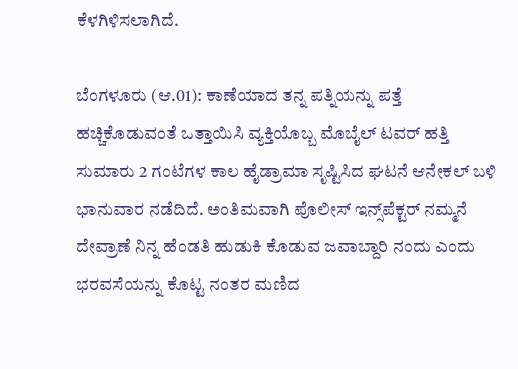ಕೆಳಗಿಳಿಸಲಾಗಿದೆ.

ಬೆಂಗಳೂರು (ಆ.01): ಕಾಣೆಯಾದ ತನ್ನ ಪತ್ನಿಯನ್ನು ಪತ್ತೆ ಹಚ್ಚಿಕೊಡುವಂತೆ ಒತ್ತಾಯಿಸಿ ವ್ಯಕ್ತಿಯೊಬ್ಬ ಮೊಬೈಲ್ ಟವರ್ ಹತ್ತಿ ಸುಮಾರು 2 ಗಂಟೆಗಳ ಕಾಲ ಹೈಡ್ರಾಮಾ ಸೃಷ್ಟಿಸಿದ ಘಟನೆ ಆನೇಕಲ್ ಬಳಿ ಭಾನುವಾರ ನಡೆದಿದೆ. ಅಂತಿಮವಾಗಿ ಪೊಲೀಸ್ ಇನ್ಸ್‌ಪೆಕ್ಟರ್ ನಮ್ಮನೆ ದೇವ್ರಾಣೆ ನಿನ್ನ ಹೆಂಡತಿ ಹುಡುಕಿ ಕೊಡುವ ಜವಾಬ್ದಾರಿ ನಂದು ಎಂದು ಭರವಸೆಯನ್ನು ಕೊಟ್ಟ ನಂತರ ಮಣಿದ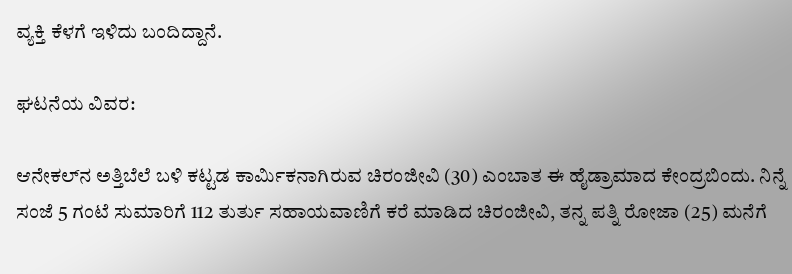ವ್ಯಕ್ತಿ ಕೆಳಗೆ ಇಳಿದು ಬಂದಿದ್ದಾನೆ.

ಘಟನೆಯ ವಿವರ:

ಆನೇಕಲ್‌ನ ಅತ್ತಿಬೆಲೆ ಬಳಿ ಕಟ್ಟಡ ಕಾರ್ಮಿಕನಾಗಿರುವ ಚಿರಂಜೀವಿ (30) ಎಂಬಾತ ಈ ಹೈಡ್ರಾಮಾದ ಕೇಂದ್ರಬಿಂದು. ನಿನ್ನೆ ಸಂಜೆ 5 ಗಂಟೆ ಸುಮಾರಿಗೆ 112 ತುರ್ತು ಸಹಾಯವಾಣಿಗೆ ಕರೆ ಮಾಡಿದ ಚಿರಂಜೀವಿ, ತನ್ನ ಪತ್ನಿ ರೋಜಾ (25) ಮನೆಗೆ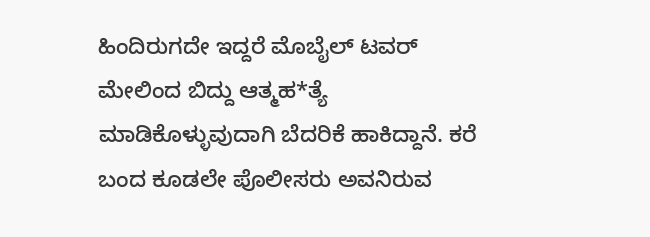ಹಿಂದಿರುಗದೇ ಇದ್ದರೆ ಮೊಬೈಲ್ ಟವರ್ ಮೇಲಿಂದ ಬಿದ್ದು ಆತ್ಮಹ*ತ್ಯೆ ಮಾಡಿಕೊಳ್ಳುವುದಾಗಿ ಬೆದರಿಕೆ ಹಾಕಿದ್ದಾನೆ. ಕರೆ ಬಂದ ಕೂಡಲೇ ಪೊಲೀಸರು ಅವನಿರುವ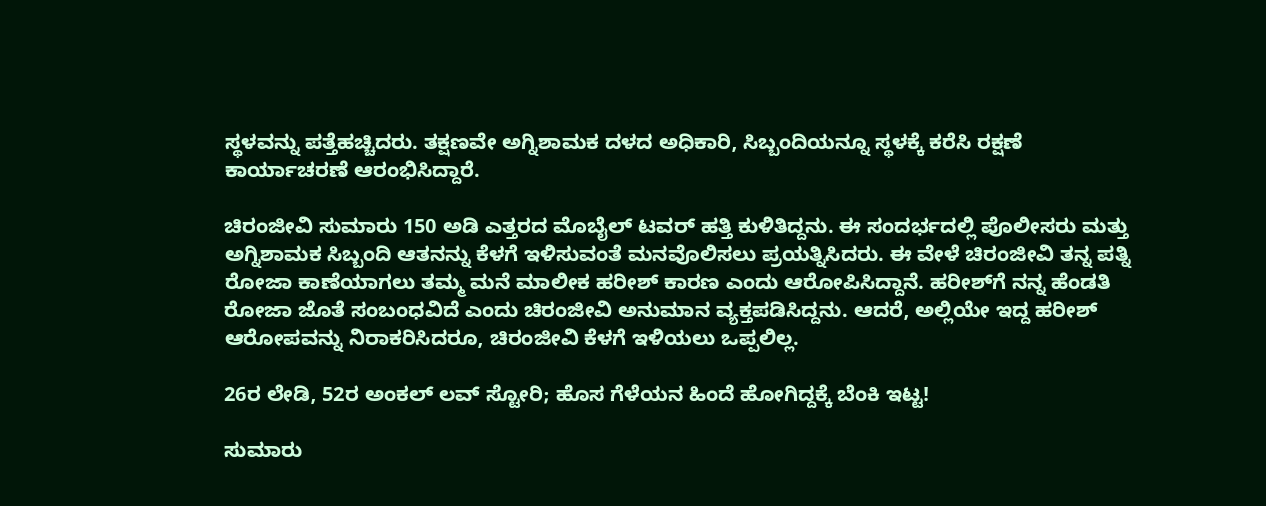ಸ್ಥಳವನ್ನು ಪತ್ತೆಹಚ್ಚಿದರು. ತಕ್ಷಣವೇ ಅಗ್ನಿಶಾಮಕ ದಳದ ಅಧಿಕಾರಿ, ಸಿಬ್ಬಂದಿಯನ್ನೂ ಸ್ಥಳಕ್ಕೆ ಕರೆಸಿ ರಕ್ಷಣೆ ಕಾರ್ಯಾಚರಣೆ ಆರಂಭಿಸಿದ್ದಾರೆ.

ಚಿರಂಜೀವಿ ಸುಮಾರು 150 ಅಡಿ ಎತ್ತರದ ಮೊಬೈಲ್ ಟವರ್ ಹತ್ತಿ ಕುಳಿತಿದ್ದನು. ಈ ಸಂದರ್ಭದಲ್ಲಿ ಪೊಲೀಸರು ಮತ್ತು ಅಗ್ನಿಶಾಮಕ ಸಿಬ್ಬಂದಿ ಆತನನ್ನು ಕೆಳಗೆ ಇಳಿಸುವಂತೆ ಮನವೊಲಿಸಲು ಪ್ರಯತ್ನಿಸಿದರು. ಈ ವೇಳೆ ಚಿರಂಜೀವಿ ತನ್ನ ಪತ್ನಿ ರೋಜಾ ಕಾಣೆಯಾಗಲು ತಮ್ಮ ಮನೆ ಮಾಲೀಕ ಹರೀಶ್ ಕಾರಣ ಎಂದು ಆರೋಪಿಸಿದ್ದಾನೆ. ಹರೀಶ್‌ಗೆ ನನ್ನ ಹೆಂಡತಿ ರೋಜಾ ಜೊತೆ ಸಂಬಂಧವಿದೆ ಎಂದು ಚಿರಂಜೀವಿ ಅನುಮಾನ ವ್ಯಕ್ತಪಡಿಸಿದ್ದನು. ಆದರೆ, ಅಲ್ಲಿಯೇ ಇದ್ದ ಹರೀಶ್ ಆರೋಪವನ್ನು ನಿರಾಕರಿಸಿದರೂ, ಚಿರಂಜೀವಿ ಕೆಳಗೆ ಇಳಿಯಲು ಒಪ್ಪಲಿಲ್ಲ.

26ರ ಲೇಡಿ, 52ರ ಅಂಕಲ್ ಲವ್ ಸ್ಟೋರಿ; ಹೊಸ ಗೆಳೆಯನ ಹಿಂದೆ ಹೋಗಿದ್ದಕ್ಕೆ ಬೆಂಕಿ ಇಟ್ಟ!

ಸುಮಾರು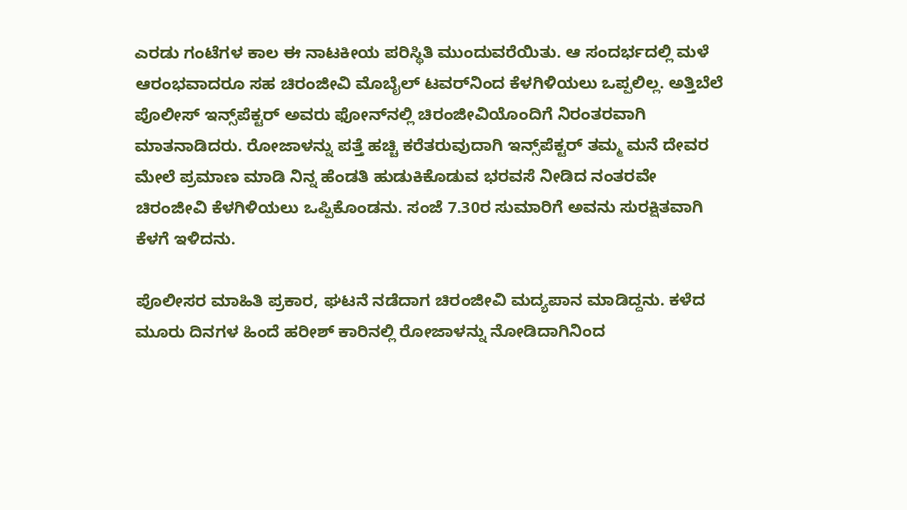ಎರಡು ಗಂಟೆಗಳ ಕಾಲ ಈ ನಾಟಕೀಯ ಪರಿಸ್ಥಿತಿ ಮುಂದುವರೆಯಿತು. ಆ ಸಂದರ್ಭದಲ್ಲಿ ಮಳೆ ಆರಂಭವಾದರೂ ಸಹ ಚಿರಂಜೀವಿ ಮೊಬೈಲ್‌ ಟವರ್‌ನಿಂದ ಕೆಳಗಿಳಿಯಲು ಒಪ್ಪಲಿಲ್ಲ. ಅತ್ತಿಬೆಲೆ ಪೊಲೀಸ್ ಇನ್ಸ್‌ಪೆಕ್ಟರ್ ಅವರು ಫೋನ್‌ನಲ್ಲಿ ಚಿರಂಜೀವಿಯೊಂದಿಗೆ ನಿರಂತರವಾಗಿ ಮಾತನಾಡಿದರು. ರೋಜಾಳನ್ನು ಪತ್ತೆ ಹಚ್ಚಿ ಕರೆತರುವುದಾಗಿ ಇನ್ಸ್‌ಪೆಕ್ಟರ್ ತಮ್ಮ ಮನೆ ದೇವರ ಮೇಲೆ ಪ್ರಮಾಣ ಮಾಡಿ ನಿನ್ನ ಹೆಂಡತಿ ಹುಡುಕಿಕೊಡುವ ಭರವಸೆ ನೀಡಿದ ನಂತರವೇ ಚಿರಂಜೀವಿ ಕೆಳಗಿಳಿಯಲು ಒಪ್ಪಿಕೊಂಡನು. ಸಂಜೆ 7.30ರ ಸುಮಾರಿಗೆ ಅವನು ಸುರಕ್ಷಿತವಾಗಿ ಕೆಳಗೆ ಇಳಿದನು.

ಪೊಲೀಸರ ಮಾಹಿತಿ ಪ್ರಕಾರ, ಘಟನೆ ನಡೆದಾಗ ಚಿರಂಜೀವಿ ಮದ್ಯಪಾನ ಮಾಡಿದ್ದನು. ಕಳೆದ ಮೂರು ದಿನಗಳ ಹಿಂದೆ ಹರೀಶ್ ಕಾರಿನಲ್ಲಿ ರೋಜಾಳನ್ನು ನೋಡಿದಾಗಿನಿಂದ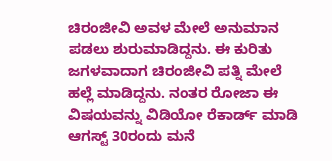ಚಿರಂಜೀವಿ ಅವಳ ಮೇಲೆ ಅನುಮಾನ ಪಡಲು ಶುರುಮಾಡಿದ್ದನು. ಈ ಕುರಿತು ಜಗಳವಾದಾಗ ಚಿರಂಜೀವಿ ಪತ್ನಿ ಮೇಲೆ ಹಲ್ಲೆ ಮಾಡಿದ್ದನು. ನಂತರ ರೋಜಾ ಈ ವಿಷಯವನ್ನು ವಿಡಿಯೋ ರೆಕಾರ್ಡ್ ಮಾಡಿ ಆಗಸ್ಟ್ 30ರಂದು ಮನೆ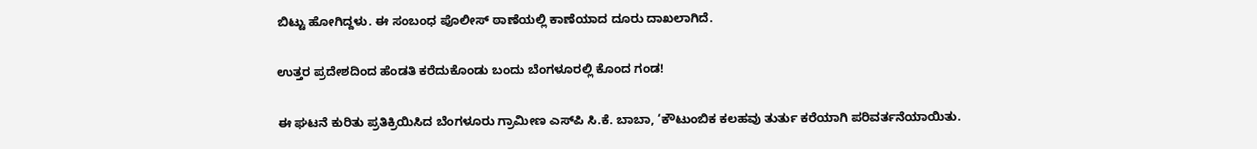ಬಿಟ್ಟು ಹೋಗಿದ್ದಳು. ಈ ಸಂಬಂಧ ಪೊಲೀಸ್ ಠಾಣೆಯಲ್ಲಿ ಕಾಣೆಯಾದ ದೂರು ದಾಖಲಾಗಿದೆ.

ಉತ್ತರ ಪ್ರದೇಶದಿಂದ ಹೆಂಡತಿ ಕರೆದುಕೊಂಡು ಬಂದು ಬೆಂಗಳೂರಲ್ಲಿ ಕೊಂದ ಗಂಡ!

ಈ ಘಟನೆ ಕುರಿತು ಪ್ರತಿಕ್ರಿಯಿಸಿದ ಬೆಂಗಳೂರು ಗ್ರಾಮೀಣ ಎಸ್‌ಪಿ ಸಿ.ಕೆ. ಬಾಬಾ, ‘ಕೌಟುಂಬಿಕ ಕಲಹವು ತುರ್ತು ಕರೆಯಾಗಿ ಪರಿವರ್ತನೆಯಾಯಿತು.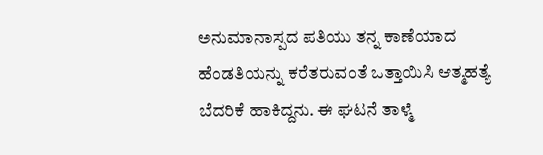ಅನುಮಾನಾಸ್ಪದ ಪತಿಯು ತನ್ನ ಕಾಣೆಯಾದ ಹೆಂಡತಿಯನ್ನು ಕರೆತರುವಂತೆ ಒತ್ತಾಯಿಸಿ ಆತ್ಮಹತ್ಯೆ ಬೆದರಿಕೆ ಹಾಕಿದ್ದನು. ಈ ಘಟನೆ ತಾಳ್ಮೆ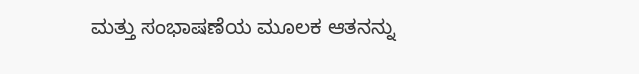ಮತ್ತು ಸಂಭಾಷಣೆಯ ಮೂಲಕ ಆತನನ್ನು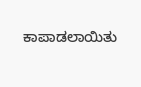ಕಾಪಾಡಲಾಯಿತು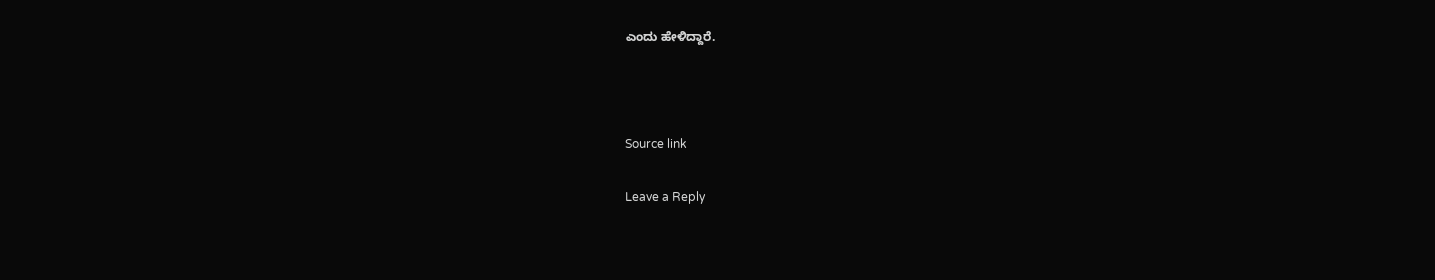ಎಂದು ಹೇಳಿದ್ದಾರೆ.



Source link

Leave a Reply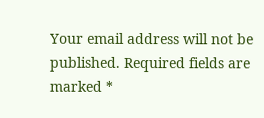Your email address will not be published. Required fields are marked *